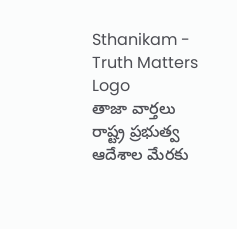Sthanikam - Truth Matters
Logo
తాజా వార్తలు
రాష్ట్ర ప్రభుత్వ ఆదేశాల మేరకు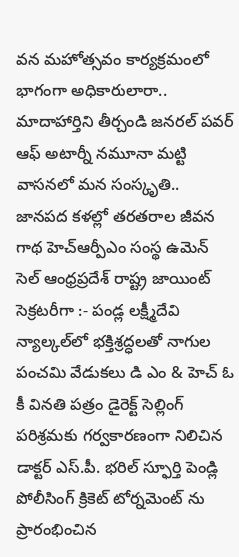వన మహోత్సవం కార్యక్రమంలో భాగంగా అధికారులారా.. మాదాహార్తిని తీర్చండి జనరల్ పవర్ ఆఫ్ అటార్నీ నమూనా మట్టి వాసనలో మన సంస్కృతి.. జానపద కళల్లో తరతరాల జీవన గాథ హెచ్ఆర్పీఎం సంస్థ ఉమెన్ సెల్ ఆంధ్రప్రదేశ్ రాష్ట్ర జాయింట్ సెక్రటరీగా :- పండ్ల లక్ష్మీదేవి న్యాల్కల్‌లో భక్తిశ్రద్ధలతో నాగుల పంచమి వేడుకలు డి ఎం & హెచ్ ఓ కీ వినతి పత్రం డైరెక్ట్ సెల్లింగ్ పరిశ్రమకు గర్వకారణంగా నిలిచిన డాక్టర్ ఎస్.పీ. భరిల్ స్ఫూర్తి పెండ్లి పోలీసింగ్ క్రికెట్ టోర్నమెంట్ ను ప్రారంభించిన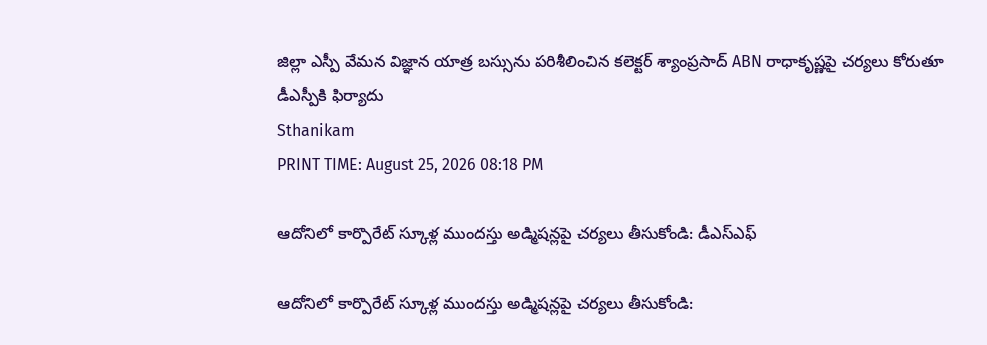జిల్లా ఎస్పీ వేమన విజ్ఞాన యాత్ర బస్సును పరిశీలించిన కలెక్టర్ శ్యాంప్రసాద్ ABN రాధాకృష్ణపై చర్యలు కోరుతూ డీఎస్పీకి ఫిర్యాదు
Sthanikam
PRINT TIME: August 25, 2026 08:18 PM

ఆదోనిలో కార్పొరేట్ స్కూళ్ల ముందస్తు అడ్మిషన్లపై చర్యలు తీసుకోండి: డీఎస్‌ఎఫ్

ఆదోనిలో కార్పొరేట్ స్కూళ్ల ముందస్తు అడ్మిషన్లపై చర్యలు తీసుకోండి: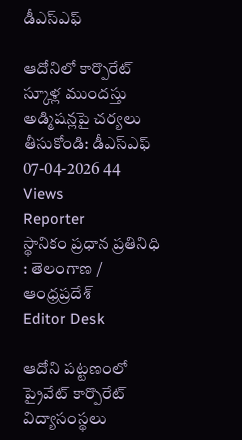డీఎస్‌ఎఫ్

ఆదోనిలో కార్పొరేట్ స్కూళ్ల ముందస్తు అడ్మిషన్లపై చర్యలు తీసుకోండి: డీఎస్‌ఎఫ్
07-04-2026 44 Views
Reporter
స్థానికం ప్రధాన ప్రతినిధి : తెలంగాణ / ఆంధ్రప్రదేశ్
Editor Desk

ఆదోని పట్టణంలో ప్రైవేట్ కార్పొరేట్ విద్యాసంస్థలు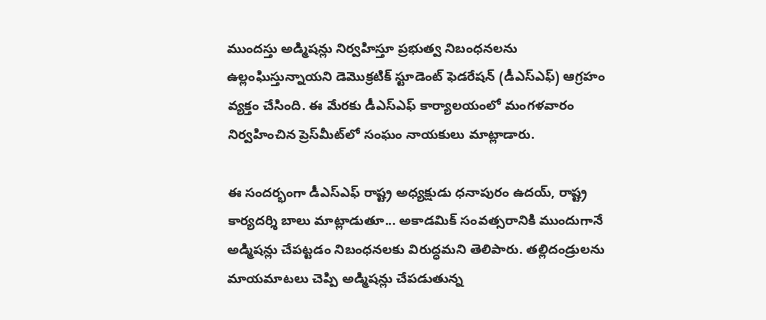ముందస్తు అడ్మిషన్లు నిర్వహిస్తూ ప్రభుత్వ నిబంధనలను ఉల్లంఘిస్తున్నాయని డెమొక్రటిక్ స్టూడెంట్ ఫెడరేషన్ (డీఎస్‌ఎఫ్) ఆగ్రహం వ్యక్తం చేసింది. ఈ మేరకు డీఎస్‌ఎఫ్ కార్యాలయంలో మంగళవారం నిర్వహించిన ప్రెస్‌మీట్‌లో సంఘం నాయకులు మాట్లాడారు.

ఈ సందర్భంగా డీఎస్‌ఎఫ్ రాష్ట్ర అధ్యక్షుడు ధనాపురం ఉదయ్, రాష్ట్ర కార్యదర్శి బాలు మాట్లాడుతూ... అకాడమిక్‌ సంవత్సరానికి ముందుగానే అడ్మిషన్లు చేపట్టడం నిబంధనలకు విరుద్ధమని తెలిపారు. తల్లిదండ్రులను మాయమాటలు చెప్పి అడ్మిషన్లు చేపడుతున్న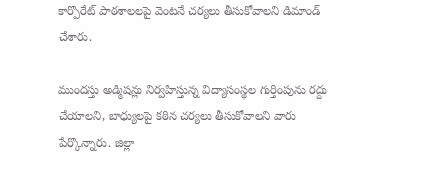కార్పొరేట్ పాఠశాలలపై వెంటనే చర్యలు తీసుకోవాలని డిమాండ్ చేశారు.

ముందస్తు అడ్మిషన్లు నిర్వహిస్తున్న విద్యాసంస్థల గుర్తింపును రద్దు చేయాలని, బాధ్యులపై కఠిన చర్యలు తీసుకోవాలని వారు పేర్కొన్నారు. జిల్లా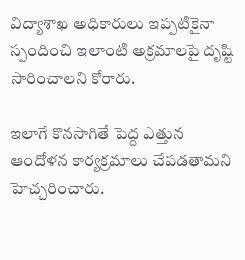విద్యాశాఖ అధికారులు ఇప్పటికైనా స్పందించి ఇలాంటి అక్రమాలపై దృష్టి సారించాలని కోరారు.

ఇలాగే కొనసాగితే పెద్ద ఎత్తున ఆందోళన కార్యక్రమాలు చేపడతామని హెచ్చరించారు.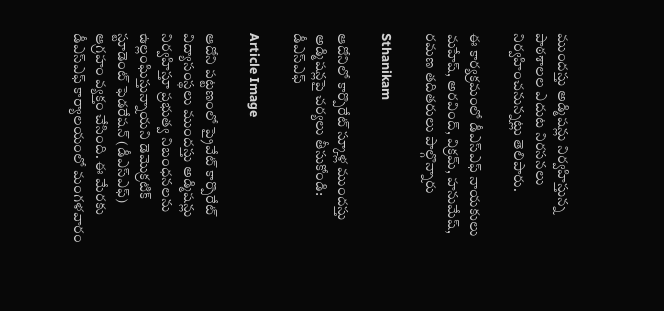ముందస్తు అడ్మిషన్లు నిర్వహిస్తున్న పాఠశాలల ఎదుట నిరసనలు నిర్వహించనున్నట్లు తెలిపారు.

ఈ కార్యక్రమంలో డీఎస్‌ఎఫ్ నాయకులు మహేష్‌, అరవింద్‌, విక్రమ్‌, హనుమేష్‌, రమణ తదితరులు పాల్గొన్నారు

Sthanikam

ఆదోనిలో కార్పొరేట్ స్కూళ్ల ముందస్తు అడ్మిషన్లపై చర్యలు తీసుకోండి: డీఎస్‌ఎఫ్

Article Image

ఆదోని పట్టణంలో ప్రైవేట్ కార్పొరేట్ విద్యాసంస్థలు ముందస్తు అడ్మిషన్లు నిర్వహిస్తూ ప్రభుత్వ నిబంధనలను ఉల్లంఘిస్తున్నాయని డెమొక్రటిక్ స్టూడెంట్ ఫెడరేషన్ (డీఎస్‌ఎఫ్) ఆగ్రహం వ్యక్తం చేసింది. ఈ మేరకు డీఎస్‌ఎఫ్ కార్యాలయంలో మంగళవారం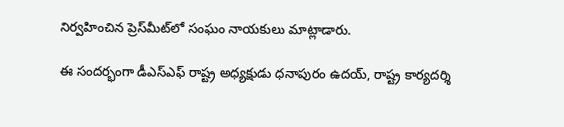నిర్వహించిన ప్రెస్‌మీట్‌లో సంఘం నాయకులు మాట్లాడారు.

ఈ సందర్భంగా డీఎస్‌ఎఫ్ రాష్ట్ర అధ్యక్షుడు ధనాపురం ఉదయ్, రాష్ట్ర కార్యదర్శి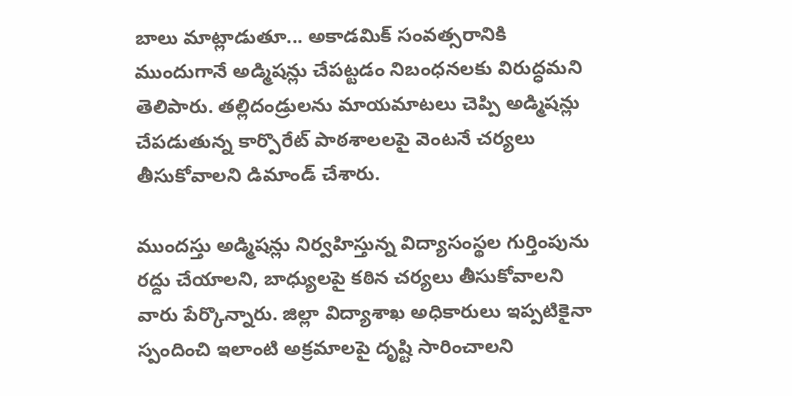బాలు మాట్లాడుతూ... అకాడమిక్‌ సంవత్సరానికి ముందుగానే అడ్మిషన్లు చేపట్టడం నిబంధనలకు విరుద్ధమని తెలిపారు. తల్లిదండ్రులను మాయమాటలు చెప్పి అడ్మిషన్లు చేపడుతున్న కార్పొరేట్ పాఠశాలలపై వెంటనే చర్యలు తీసుకోవాలని డిమాండ్ చేశారు.

ముందస్తు అడ్మిషన్లు నిర్వహిస్తున్న విద్యాసంస్థల గుర్తింపును రద్దు చేయాలని, బాధ్యులపై కఠిన చర్యలు తీసుకోవాలని వారు పేర్కొన్నారు. జిల్లా విద్యాశాఖ అధికారులు ఇప్పటికైనా స్పందించి ఇలాంటి అక్రమాలపై దృష్టి సారించాలని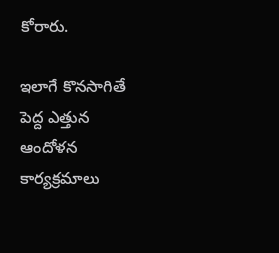కోరారు.

ఇలాగే కొనసాగితే పెద్ద ఎత్తున ఆందోళన కార్యక్రమాలు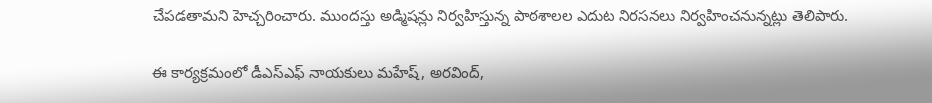చేపడతామని హెచ్చరించారు. ముందస్తు అడ్మిషన్లు నిర్వహిస్తున్న పాఠశాలల ఎదుట నిరసనలు నిర్వహించనున్నట్లు తెలిపారు.

ఈ కార్యక్రమంలో డీఎస్‌ఎఫ్ నాయకులు మహేష్‌, అరవింద్‌,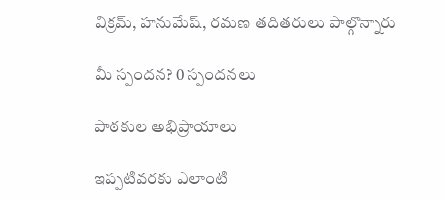విక్రమ్‌, హనుమేష్‌, రమణ తదితరులు పాల్గొన్నారు

మీ స్పందన? 0 స్పందనలు

పాఠకుల అభిప్రాయాలు

ఇప్పటివరకు ఎలాంటి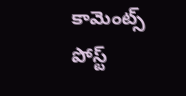కామెంట్స్ పోస్ట్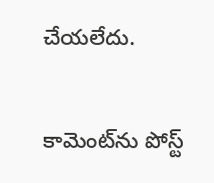చేయలేదు.


కామెంట్‌ను పోస్ట్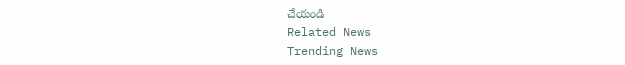చేయండి
Related News
Trending News